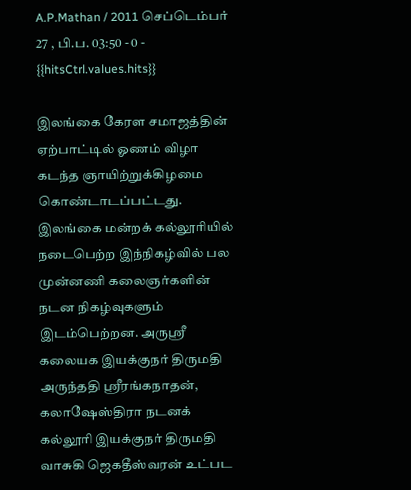A.P.Mathan / 2011 செப்டெம்பர் 27 , பி.ப. 03:50 - 0 - {{hitsCtrl.values.hits}}

இலங்கை கேரள சமாஜத்தின் ஏற்பாட்டில் ஓணம் விழா கடந்த ஞாயிற்றுக்கிழமை கொண்டாடப்பட்டது. இலங்கை மன்றக் கல்லூரியில் நடைபெற்ற இந்நிகழ்வில் பல முன்னணி கலைஞர்களின் நடன நிகழ்வுகளும் இடம்பெற்றன. அருஸ்ரீ கலையக இயக்குநர் திருமதி அருந்ததி ஸ்ரீரங்கநாதன், கலாஷேஸ்திரா நடனக் கல்லூரி இயக்குநர் திருமதி வாசுகி ஜெகதீஸ்வரன் உட்பட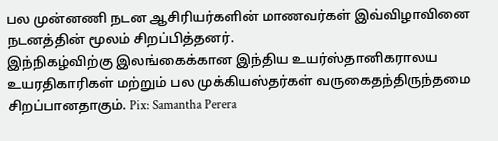பல முன்னணி நடன ஆசிரியர்களின் மாணவர்கள் இவ்விழாவினை நடனத்தின் மூலம் சிறப்பித்தனர்.
இந்நிகழ்விற்கு இலங்கைக்கான இந்திய உயர்ஸ்தானிகராலய உயரதிகாரிகள் மற்றும் பல முக்கியஸ்தர்கள் வருகைதந்திருந்தமை சிறப்பானதாகும். Pix: Samantha Perera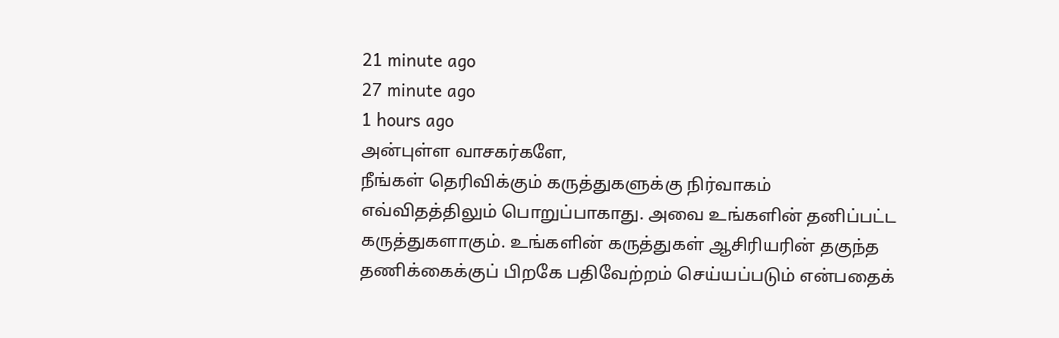21 minute ago
27 minute ago
1 hours ago
அன்புள்ள வாசகர்களே,
நீங்கள் தெரிவிக்கும் கருத்துகளுக்கு நிர்வாகம் எவ்விதத்திலும் பொறுப்பாகாது. அவை உங்களின் தனிப்பட்ட கருத்துகளாகும். உங்களின் கருத்துகள் ஆசிரியரின் தகுந்த தணிக்கைக்குப் பிறகே பதிவேற்றம் செய்யப்படும் என்பதைக்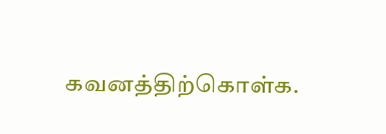கவனத்திற்கொள்க.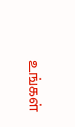உங்கள்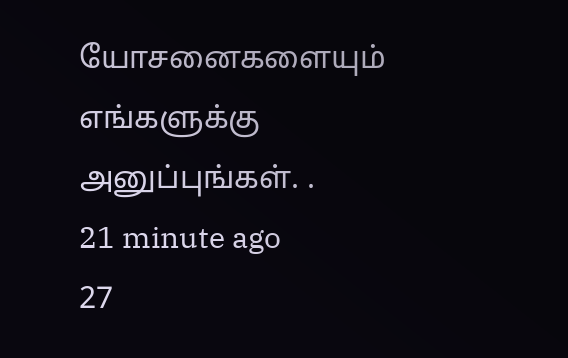யோசனைகளையும் எங்களுக்கு அனுப்புங்கள். .
21 minute ago
27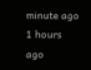minute ago
1 hours ago